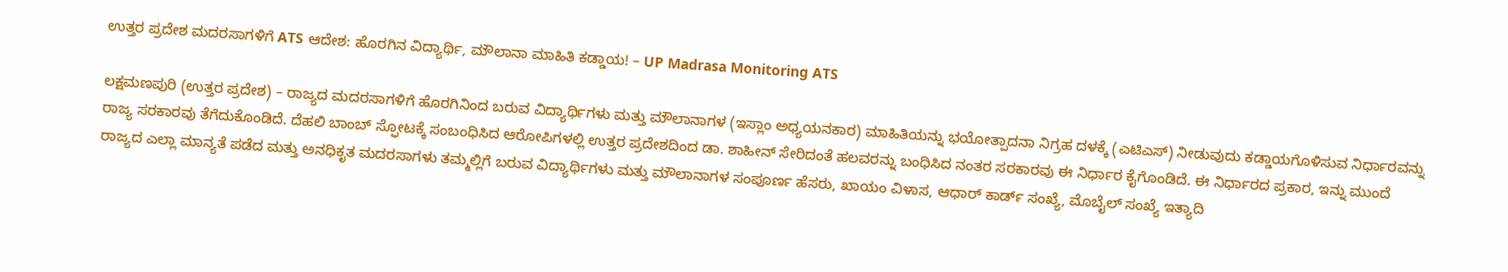ಉತ್ತರ ಪ್ರದೇಶ ಮದರಸಾಗಳಿಗೆ ATS ಆದೇಶ: ಹೊರಗಿನ ವಿದ್ಯಾರ್ಥಿ, ಮೌಲಾನಾ ಮಾಹಿತಿ ಕಡ್ಡಾಯ! – UP Madrasa Monitoring ATS

ಲಕ್ಷಮಣಪುರಿ (ಉತ್ತರ ಪ್ರದೇಶ) – ರಾಜ್ಯದ ಮದರಸಾಗಳಿಗೆ ಹೊರಗಿನಿಂದ ಬರುವ ವಿದ್ಯಾರ್ಥಿಗಳು ಮತ್ತು ಮೌಲಾನಾಗಳ (ಇಸ್ಲಾಂ ಅಧ್ಯಯನಕಾರ) ಮಾಹಿತಿಯನ್ನು ಭಯೋತ್ಪಾದನಾ ನಿಗ್ರಹ ದಳಕ್ಕೆ (ಎಟಿಎಸ್) ನೀಡುವುದು ಕಡ್ಡಾಯಗೊಳಿಸುವ ನಿರ್ಧಾರವನ್ನು ರಾಜ್ಯ ಸರಕಾರವು ತೆಗೆದುಕೊಂಡಿದೆ. ದೆಹಲಿ ಬಾಂಬ್ ಸ್ಫೋಟಕ್ಕೆ ಸಂಬಂಧಿಸಿದ ಆರೋಪಿಗಳಲ್ಲಿ ಉತ್ತರ ಪ್ರದೇಶದಿಂದ ಡಾ. ಶಾಹೀನ್ ಸೇರಿದಂತೆ ಹಲವರನ್ನು ಬಂಧಿಸಿದ ನಂತರ ಸರಕಾರವು ಈ ನಿರ್ಧಾರ ಕೈಗೊಂಡಿದೆ. ಈ ನಿರ್ಧಾರದ ಪ್ರಕಾರ, ಇನ್ನು ಮುಂದೆ ರಾಜ್ಯದ ಎಲ್ಲಾ ಮಾನ್ಯತೆ ಪಡೆದ ಮತ್ತು ಅನಧಿಕೃತ ಮದರಸಾಗಳು ತಮ್ಮಲ್ಲಿಗೆ ಬರುವ ವಿದ್ಯಾರ್ಥಿಗಳು ಮತ್ತು ಮೌಲಾನಾಗಳ ಸಂಪೂರ್ಣ ಹೆಸರು, ಖಾಯಂ ವಿಳಾಸ, ಆಧಾರ್ ಕಾರ್ಡ್ ಸಂಖ್ಯೆ, ಮೊಬೈಲ್ ಸಂಖ್ಯೆ ಇತ್ಯಾದಿ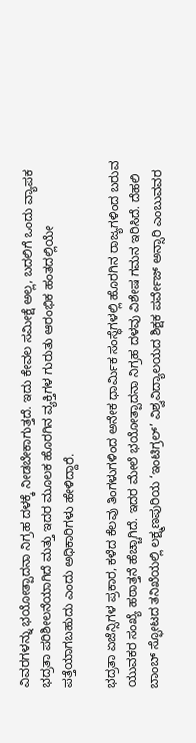ವಿವರಗಳನ್ನು ಭಯೋತ್ಪಾದನಾ ನಿಗ್ರಹ ದಳಕ್ಕೆ ನೀಡಬೇಕಾಗುತ್ತದೆ. ಇದು ಕೇವಲ ಸಮೀಕ್ಷೆ ಅಲ್ಲ, ಬದಲಿಗೆ ಒಂದು ವ್ಯಾಪಕ ಭದ್ರತಾ ಪರಿಶೀಲನೆಯಾಗಿದೆ ಮತ್ತು ಇದರ ಮೂಲಕ ಹೊರಗಿನ ವ್ಯಕ್ತಿಗಳ ಗುರುತು ಆರಂಭಿಕ ಹಂತದಲ್ಲಿಯೇ ಪತ್ತೆಯಾಗಬಹುದು ಎಂದು ಅಧಿಕಾರಿಗಳು ಹೇಳಿದ್ದಾರೆ.

ಭದ್ರತಾ ಏಜೆನ್ಸಿಗಳ ಪ್ರಕಾರ, ಕಳೆದ ಕೆಲವು ತಿಂಗಳುಗಳಿಂದ ಅನೇಕ ಧಾರ್ಮಿಕ ಸಂಸ್ಥೆಗಳಲ್ಲಿ ಹೊರಗಿನ ರಾಜ್ಯಗಳಿಂದ ಬರುವ ಯುವಕರ ಸಂಖ್ಯೆ ಹಠಾತ್ತನೆ ಹೆಚ್ಚಾಗಿದೆ. ಇದರ ಮೇಲೆ ಭಯೋತ್ಪಾದನಾ ನಿಗ್ರಹ ದಳವು ವಿಶೇಷ ಗಮನ ಇರಿಸಿದೆ. ದೆಹಲಿ ಬಾಂಬ್ ಸ್ಫೋಟದ ತನಿಖೆಯಲ್ಲಿ ಲಕ್ಷ್ಮಣಪುರಿಯ ‘ಇಂಟಿಗ್ರಲ್’ ವಿಶ್ವವಿದ್ಯಾಲಯದ ಶಿಕ್ಷಕ ಪರ್ವೇಜ್ ಅನ್ಸಾರಿ ಎಂಬುವವರ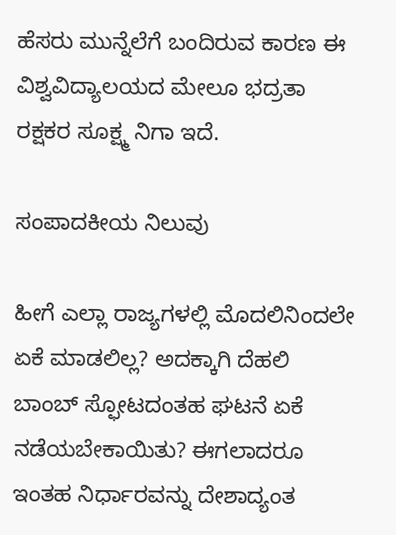ಹೆಸರು ಮುನ್ನೆಲೆಗೆ ಬಂದಿರುವ ಕಾರಣ ಈ ವಿಶ್ವವಿದ್ಯಾಲಯದ ಮೇಲೂ ಭದ್ರತಾ ರಕ್ಷಕರ ಸೂಕ್ಷ್ಮ ನಿಗಾ ಇದೆ.

ಸಂಪಾದಕೀಯ ನಿಲುವು

ಹೀಗೆ ಎಲ್ಲಾ ರಾಜ್ಯಗಳಲ್ಲಿ ಮೊದಲಿನಿಂದಲೇ ಏಕೆ ಮಾಡಲಿಲ್ಲ? ಅದಕ್ಕಾಗಿ ದೆಹಲಿ ಬಾಂಬ್ ಸ್ಫೋಟದಂತಹ ಘಟನೆ ಏಕೆ ನಡೆಯಬೇಕಾಯಿತು? ಈಗಲಾದರೂ ಇಂತಹ ನಿರ್ಧಾರವನ್ನು ದೇಶಾದ್ಯಂತ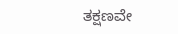ತಕ್ಷಣವೇ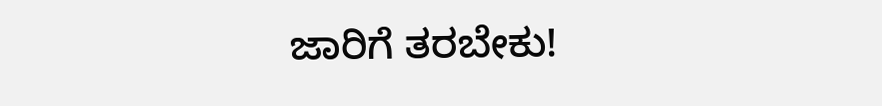ಜಾರಿಗೆ ತರಬೇಕು!